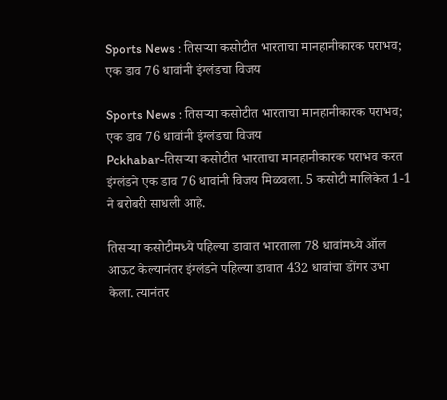Sports News : तिसऱ्या कसोटीत भारताचा मानहानीकारक पराभव; एक डाव 76 धावांनी इंग्लंडचा विजय

Sports News : तिसऱ्या कसोटीत भारताचा मानहानीकारक पराभव; एक डाव 76 धावांनी इंग्लंडचा विजय
Pckhabar-तिसऱ्या कसोटीत भारताचा मानहानीकारक पराभव करत इंग्लंडने एक डाव 76 धावांनी विजय मिळवला. 5 कसोटी मालिकेत 1-1 ने बरोबरी साधली आहे.

तिसऱ्या कसोटीमध्ये पहिल्या डावात भारताला 78 धावांमध्ये ऑल आऊट केल्यानंतर इंग्लंडने पहिल्या डावात 432 धावांचा डोंगर उभा केला. त्यानंतर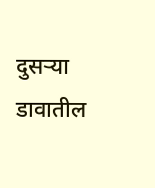दुसऱ्या डावातील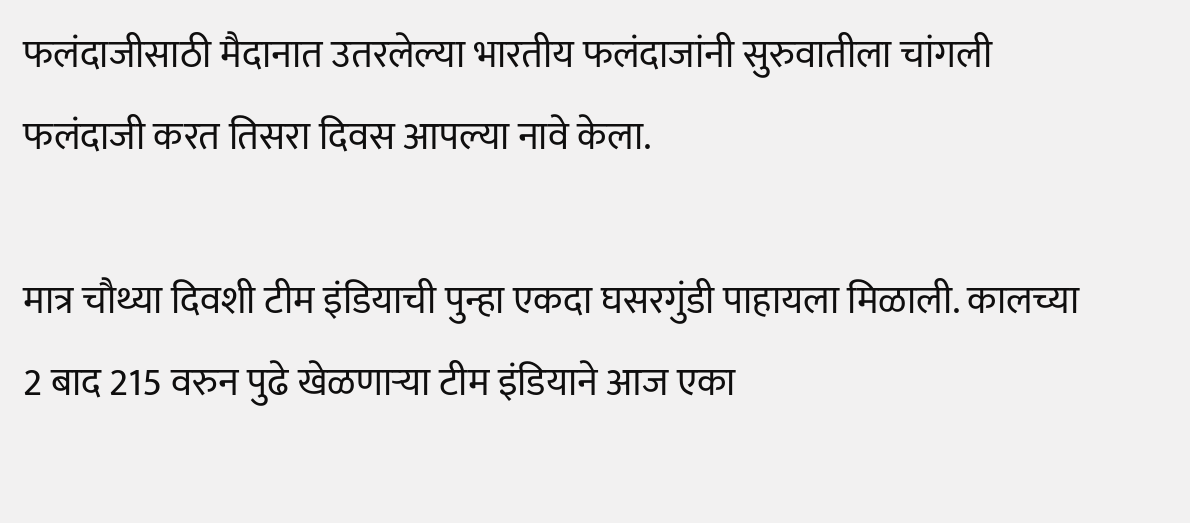फलंदाजीसाठी मैदानात उतरलेल्या भारतीय फलंदाजांनी सुरुवातीला चांगली फलंदाजी करत तिसरा दिवस आपल्या नावे केला.

मात्र चौथ्या दिवशी टीम इंडियाची पुन्हा एकदा घसरगुंडी पाहायला मिळाली. कालच्या 2 बाद 215 वरुन पुढे खेळणाऱ्या टीम इंडियाने आज एका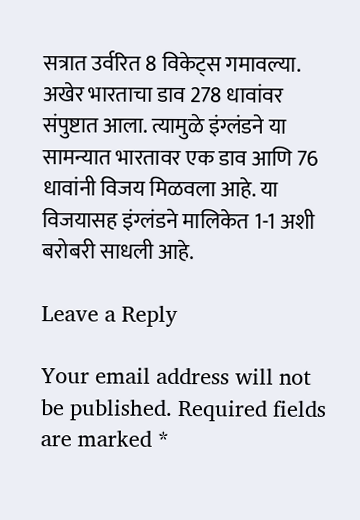सत्रात उर्वरित 8 विकेट्स गमावल्या. अखेर भारताचा डाव 278 धावांवर संपुष्टात आला. त्यामुळे इंग्लंडने या सामन्यात भारतावर एक डाव आणि 76 धावांनी विजय मिळवला आहे. या विजयासह इंग्लंडने मालिकेत 1-1 अशी बरोबरी साधली आहे.

Leave a Reply

Your email address will not be published. Required fields are marked *